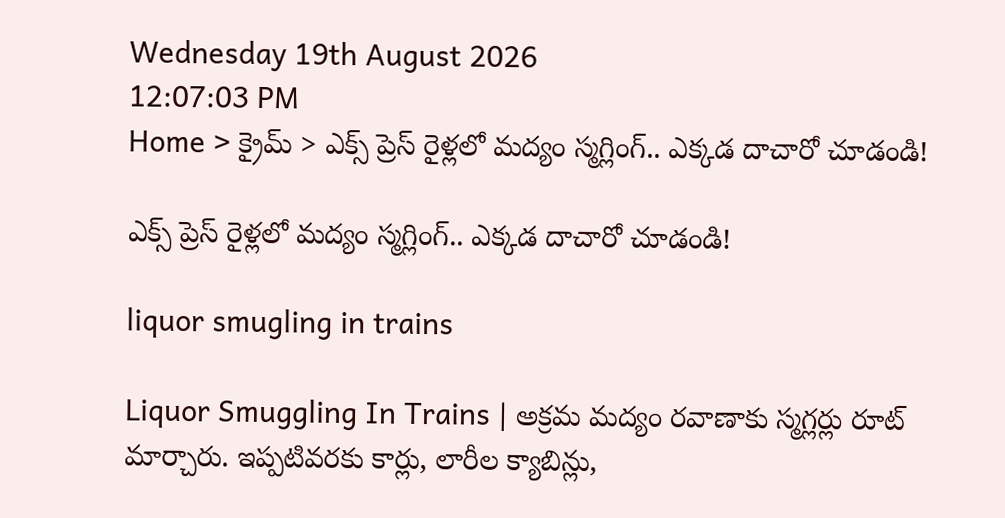Wednesday 19th August 2026
12:07:03 PM
Home > క్రైమ్ > ఎక్స్‌ ప్రెస్ రైళ్లలో మద్యం స్మగ్లింగ్.. ఎక్కడ దాచారో చూడండి!

ఎక్స్‌ ప్రెస్ రైళ్లలో మద్యం స్మగ్లింగ్.. ఎక్కడ దాచారో చూడండి!

liquor smugling in trains

Liquor Smuggling In Trains | అక్రమ మద్యం రవాణాకు స్మగ్లర్లు రూట్ మార్చారు. ఇప్పటివరకు కార్లు, లారీల క్యాబిన్లు,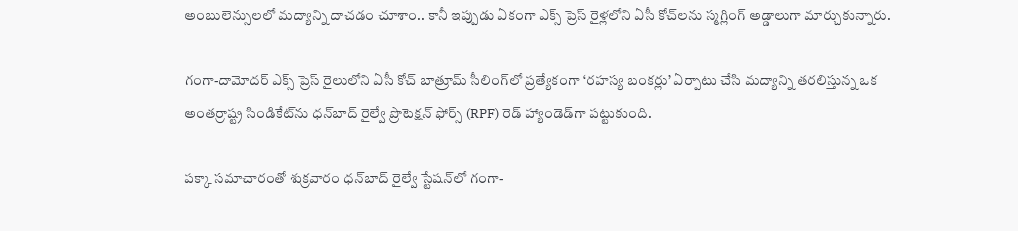అంబులెన్సులలో మద్యాన్ని దాచడం చూశాం.. కానీ ఇప్పుడు ఏకంగా ఎక్స్‌ ప్రెస్ రైళ్లలోని ఏసీ కోచ్‌లను స్మగ్లింగ్ అడ్డాలుగా మార్చుకున్నారు.

గంగా-దామోదర్ ఎక్స్‌ ప్రెస్ రైలులోని ఏసీ కోచ్ బాత్రూమ్ సీలింగ్‌లో ప్రత్యేకంగా ‘రహస్య బంకర్లు’ ఏర్పాటు చేసి మద్యాన్ని తరలిస్తున్న ఒక అంతర్రాష్ట్ర సిండికేట్‌ను ధన్‌బాద్ రైల్వే ప్రొటెక్షన్ ఫోర్స్ (RPF) రెడ్ హ్యాండెడ్‌గా పట్టుకుంది.

పక్కా సమాచారంతో శుక్రవారం ధన్‌బాద్ రైల్వే స్టేషన్‌లో గంగా-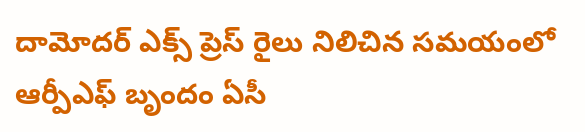దామోదర్ ఎక్స్‌ ప్రెస్ రైలు నిలిచిన సమయంలో ఆర్పీఎఫ్ బృందం ఏసీ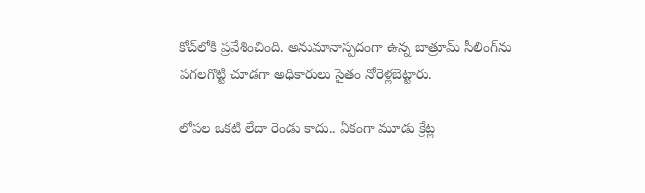కోచ్‌లోకి ప్రవేశించింది. అనుమానాస్పదంగా ఉన్న బాత్రూమ్ సీలింగ్‌ను పగలగొట్టి చూడగా అధికారులు సైతం నోరెళ్లబెట్టారు.

లోపల ఒకటి లేదా రెండు కాదు.. ఏకంగా మూడు క్రేట్ల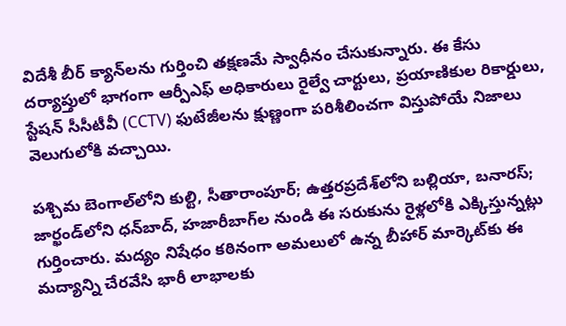విదేశీ బీర్ క్యాన్‌లను గుర్తించి తక్షణమే స్వాధీనం చేసుకున్నారు. ఈ కేసు దర్యాప్తులో భాగంగా ఆర్పీఎఫ్ అధికారులు రైల్వే చార్టులు, ప్రయాణికుల రికార్డులు, స్టేషన్ సీసీటీవీ (CCTV) ఫుటేజీలను క్షుణ్ణంగా పరిశీలించగా విస్తుపోయే నిజాలు వెలుగులోకి వచ్చాయి.

పశ్చిమ బెంగాల్‌లోని కుల్టి, సీతారాంపూర్; ఉత్తరప్రదేశ్‌లోని బల్లియా, బనారస్; జార్ఖండ్‌లోని ధన్‌బాద్, హజారీబాగ్‌ల నుండి ఈ సరుకును రైళ్లలోకి ఎక్కిస్తున్నట్లు గుర్తించారు. మద్యం నిషేధం కఠినంగా అమలులో ఉన్న బీహార్ మార్కెట్‌కు ఈ మద్యాన్ని చేరవేసి భారీ లాభాలకు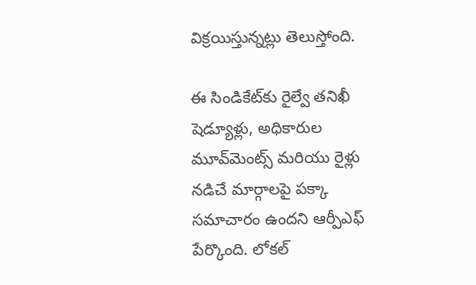విక్రయిస్తున్నట్లు తెలుస్తోంది.

ఈ సిండికేట్‌కు రైల్వే తనిఖీ షెడ్యూళ్లు, అధికారుల మూవ్‌మెంట్స్ మరియు రైళ్లు నడిచే మార్గాలపై పక్కా సమాచారం ఉందని ఆర్పీఎఫ్ పేర్కొంది. లోకల్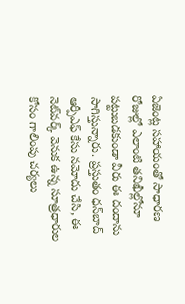ఏజెంట్ల సహాయంతో సాధారణ రోజుల్లో ఎలాంటి తనిఖీల్లోనూ పట్టుబడకుండా వీరు ఈ దందాను సాగిస్తున్నారు. ప్రస్తుతం ధన్‌బాద్ ఆర్పీఎఫ్ కేసు నమోదు చేసి, ఈ నెట్‌వర్క్ వెనుక ఉన్న సూత్రధారుల కోసం గాలింపు చర్యలు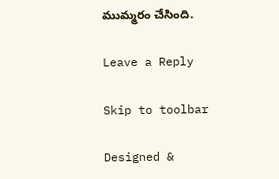ముమ్మరం చేసింది.

Leave a Reply

Skip to toolbar

Designed &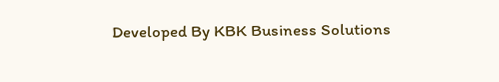Developed By KBK Business Solutions